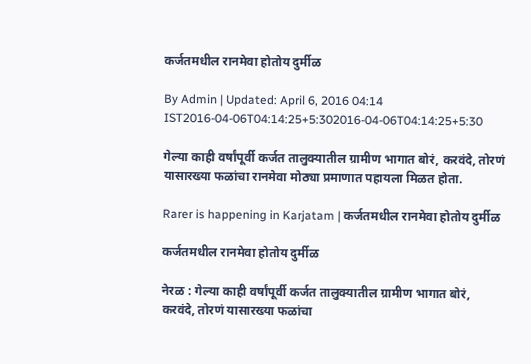कर्जतमधील रानमेवा होतोय दुर्मीळ

By Admin | Updated: April 6, 2016 04:14 IST2016-04-06T04:14:25+5:302016-04-06T04:14:25+5:30

गेल्या काही वर्षांपूर्वी कर्जत तालुक्यातील ग्रामीण भागात बोरं, करवंदे, तोरणं यासारख्या फळांचा रानमेवा मोठ्या प्रमाणात पहायला मिळत होता.

Rarer is happening in Karjatam | कर्जतमधील रानमेवा होतोय दुर्मीळ

कर्जतमधील रानमेवा होतोय दुर्मीळ

नेरळ : गेल्या काही वर्षांपूर्वी कर्जत तालुक्यातील ग्रामीण भागात बोरं, करवंदे, तोरणं यासारख्या फळांचा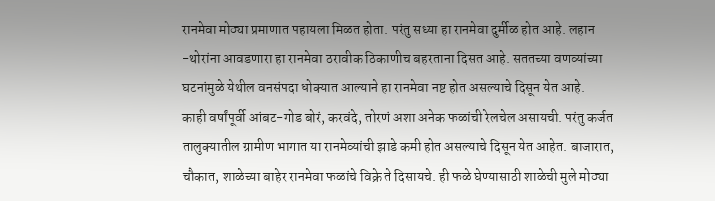रानमेवा मोठ्या प्रमाणात पहायला मिळत होता. परंतु सध्या हा रानमेवा दुर्मीळ होत आहे. लहान -थोरांना आवडणारा हा रानमेवा ठरावीक ठिकाणीच बहरताना दिसत आहे. सततच्या वणव्यांच्या घटनांमुळे येथील वनसंपदा धोक्यात आल्याने हा रानमेवा नष्ट होत असल्याचे दिसून येत आहे.
काही वर्षांपूर्वी आंबट-गोड बोरं, करवंदे, तोरणं अशा अनेक फळांची रेलचेल असायची. परंतु कर्जत तालुक्यातील ग्रामीण भागात या रानमेव्यांची झाडे कमी होत असल्याचे दिसून येत आहेत. बाजारात, चौकात, शाळेच्या बाहेर रानमेवा फळांचे विक्रे ते दिसायचे. ही फळे घेण्यासाठी शाळेची मुले मोठ्या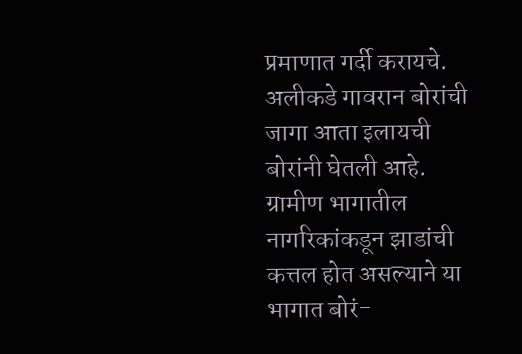प्रमाणात गर्दी करायचे. अलीकडे गावरान बोरांची जागा आता इलायची बोरांनी घेतली आहे. ग्रामीण भागातील नागरिकांकडून झाडांची कत्तल होत असल्याने या भागात बोरं-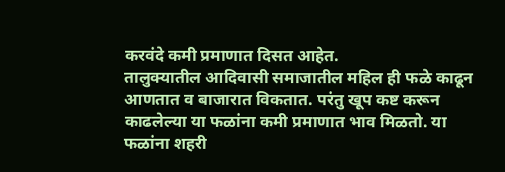करवंदे कमी प्रमाणात दिसत आहेत.
तालुक्यातील आदिवासी समाजातील महिल ही फळे काढून आणतात व बाजारात विकतात. परंतु खूप कष्ट करून काढलेल्या या फळांना कमी प्रमाणात भाव मिळतो. या फळांना शहरी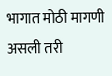भागात मोठी मागणी असली तरी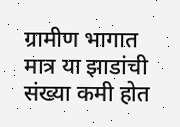ग्रामीण भागात मात्र या झाडांची संख्या कमी होत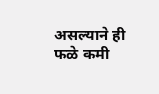असल्याने ही फळे कमी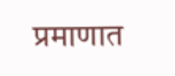प्रमाणात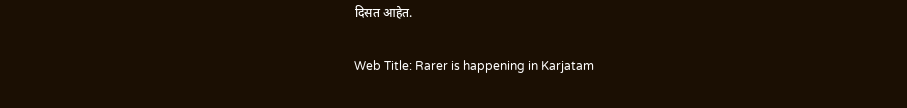दिसत आहेत.

Web Title: Rarer is happening in Karjatam